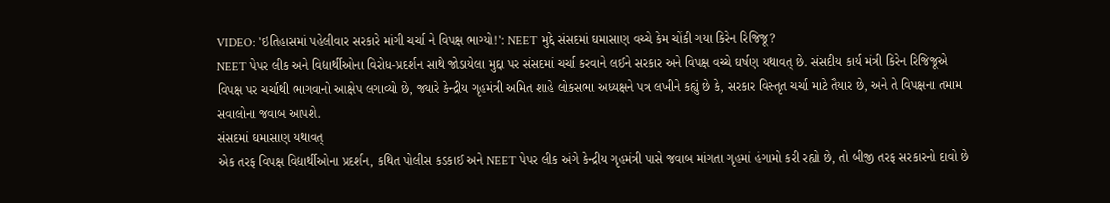VIDEO: 'ઇતિહાસમાં પહેલીવાર સરકારે માંગી ચર્ચા ને વિપક્ષ ભાગ્યો!': NEET મુદ્દે સંસદમાં ઘમાસાણ વચ્ચે કેમ ચોંકી ગયા કિરેન રિજિજૂ?
NEET પેપર લીક અને વિદ્યાર્થીઓના વિરોધ-પ્રદર્શન સાથે જોડાયેલા મુદ્દા પર સંસદમાં ચર્ચા કરવાને લઈને સરકાર અને વિપક્ષ વચ્ચે ઘર્ષણ યથાવત્ છે. સંસદીય કાર્ય મંત્રી કિરેન રિજિજૂએ વિપક્ષ પર ચર્ચાથી ભાગવાનો આક્ષેપ લગાવ્યો છે, જ્યારે કેન્દ્રીય ગૃહમંત્રી અમિત શાહે લોકસભા અધ્યક્ષને પત્ર લખીને કહ્યું છે કે, સરકાર વિસ્તૃત ચર્ચા માટે તૈયાર છે, અને તે વિપક્ષના તમામ સવાલોના જવાબ આપશે.
સંસદમાં ઘમાસાણ યથાવત્
એક તરફ વિપક્ષ વિદ્યાર્થીઓના પ્રદર્શન, કથિત પોલીસ કડકાઈ અને NEET પેપર લીક અંગે કેન્દ્રીય ગૃહમંત્રી પાસે જવાબ માંગતા ગૃહમાં હંગામો કરી રહ્યો છે, તો બીજી તરફ સરકારનો દાવો છે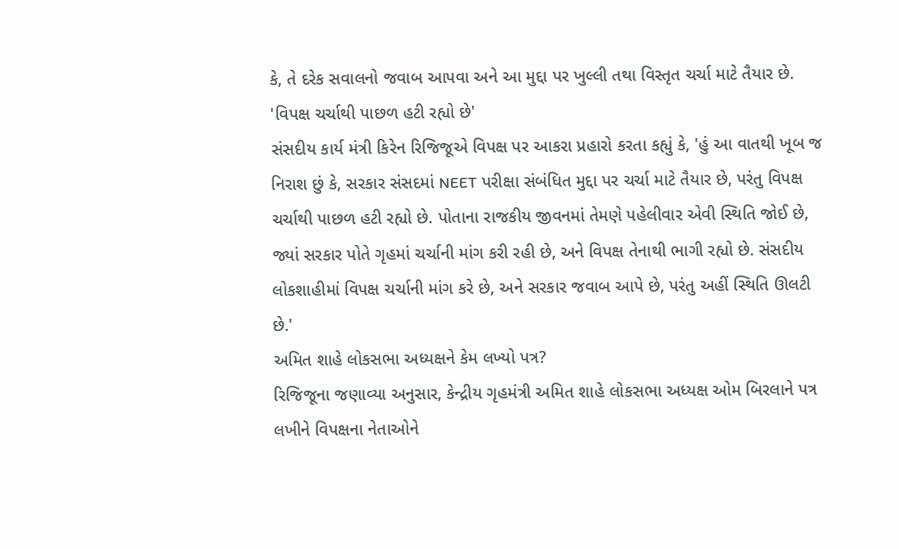કે, તે દરેક સવાલનો જવાબ આપવા અને આ મુદ્દા પર ખુલ્લી તથા વિસ્તૃત ચર્ચા માટે તૈયાર છે.
'વિપક્ષ ચર્ચાથી પાછળ હટી રહ્યો છે'
સંસદીય કાર્ય મંત્રી કિરેન રિજિજૂએ વિપક્ષ પર આકરા પ્રહારો કરતા કહ્યું કે, 'હું આ વાતથી ખૂબ જ નિરાશ છું કે, સરકાર સંસદમાં NEET પરીક્ષા સંબંધિત મુદ્દા પર ચર્ચા માટે તૈયાર છે, પરંતુ વિપક્ષ ચર્ચાથી પાછળ હટી રહ્યો છે. પોતાના રાજકીય જીવનમાં તેમણે પહેલીવાર એવી સ્થિતિ જોઈ છે, જ્યાં સરકાર પોતે ગૃહમાં ચર્ચાની માંગ કરી રહી છે, અને વિપક્ષ તેનાથી ભાગી રહ્યો છે. સંસદીય લોકશાહીમાં વિપક્ષ ચર્ચાની માંગ કરે છે, અને સરકાર જવાબ આપે છે, પરંતુ અહીં સ્થિતિ ઊલટી છે.'
અમિત શાહે લોકસભા અધ્યક્ષને કેમ લખ્યો પત્ર?
રિજિજૂના જણાવ્યા અનુસાર, કેન્દ્રીય ગૃહમંત્રી અમિત શાહે લોકસભા અધ્યક્ષ ઓમ બિરલાને પત્ર લખીને વિપક્ષના નેતાઓને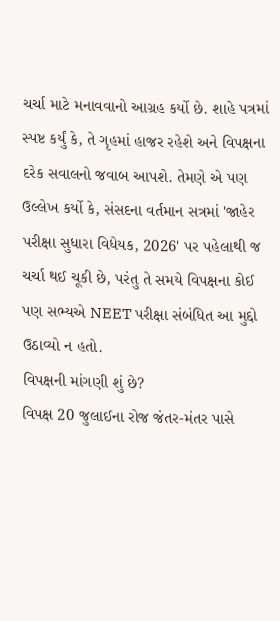ચર્ચા માટે મનાવવાનો આગ્રહ કર્યો છે. શાહે પત્રમાં સ્પષ્ટ કર્યું કે, તે ગૃહમાં હાજર રહેશે અને વિપક્ષના દરેક સવાલનો જવાબ આપશે. તેમણે એ પણ ઉલ્લેખ કર્યો કે, સંસદના વર્તમાન સત્રમાં 'જાહેર પરીક્ષા સુધારા વિધેયક, 2026' પર પહેલાથી જ ચર્ચા થઈ ચૂકી છે, પરંતુ તે સમયે વિપક્ષના કોઈ પણ સભ્યએ NEET પરીક્ષા સંબંધિત આ મુદ્દો ઉઠાવ્યો ન હતો.
વિપક્ષની માંગણી શું છે?
વિપક્ષ 20 જુલાઈના રોજ જંતર-મંતર પાસે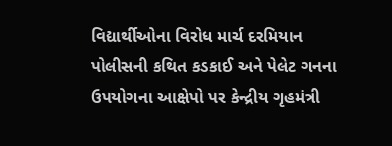વિદ્યાર્થીઓના વિરોધ માર્ચ દરમિયાન પોલીસની કથિત કડકાઈ અને પેલેટ ગનના ઉપયોગના આક્ષેપો પર કેન્દ્રીય ગૃહમંત્રી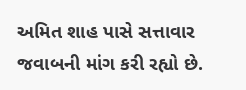અમિત શાહ પાસે સત્તાવાર જવાબની માંગ કરી રહ્યો છે.